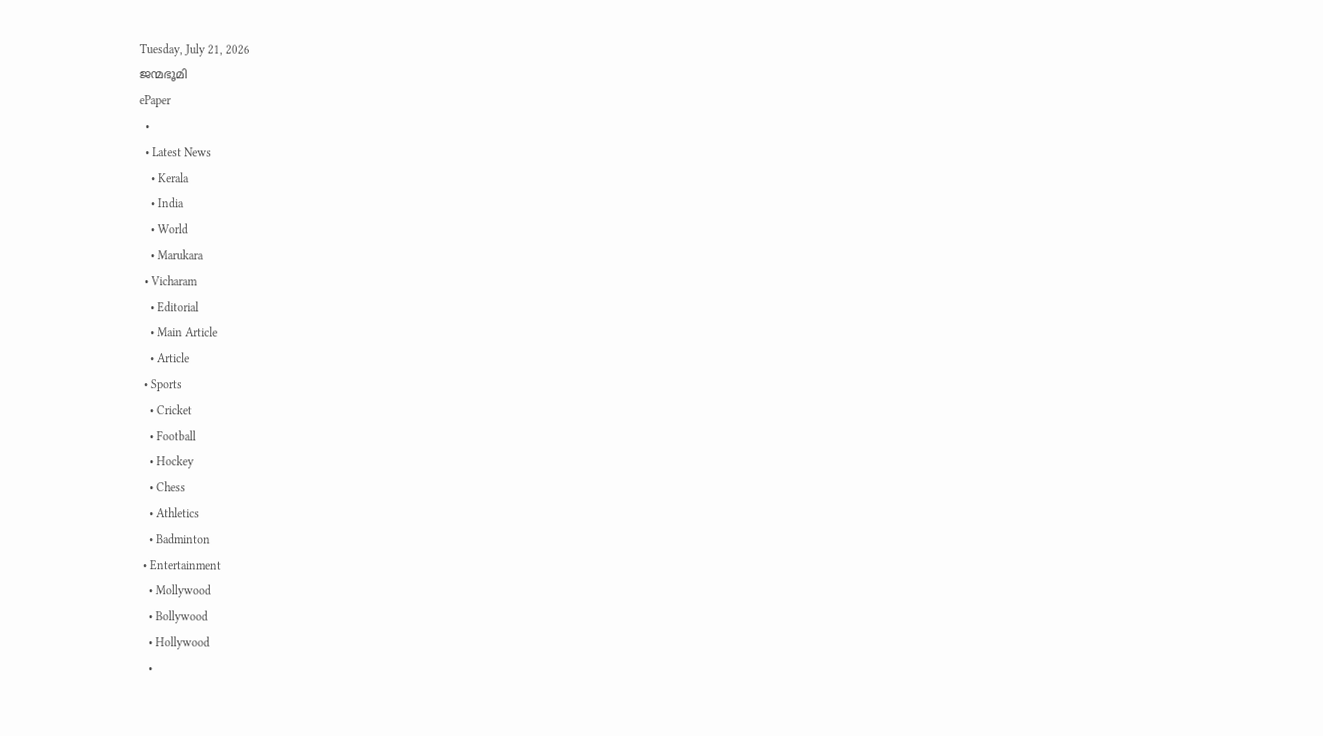Tuesday, July 21, 2026
ജന്മഭൂമി
ePaper
  •
  • Latest News
    • Kerala
    • India
    • World
    • Marukara
  • Vicharam
    • Editorial
    • Main Article
    • Article
  • Sports
    • Cricket
    • Football
    • Hockey
    • Chess
    • Athletics
    • Badminton
  • Entertainment
    • Mollywood
    • Bollywood
    • Hollywood
    •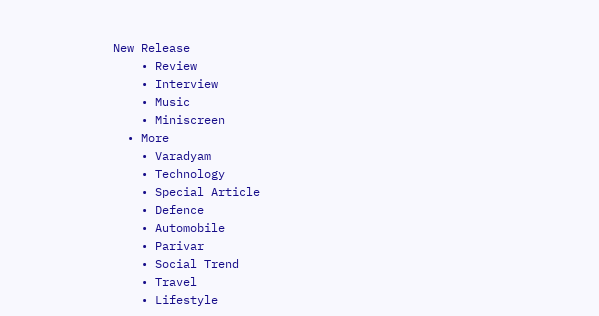New Release
    • Review
    • Interview
    • Music
    • Miniscreen
  • More
    • Varadyam
    • Technology
    • Special Article
    • Defence
    • Automobile
    • Parivar
    • Social Trend
    • Travel
    • Lifestyle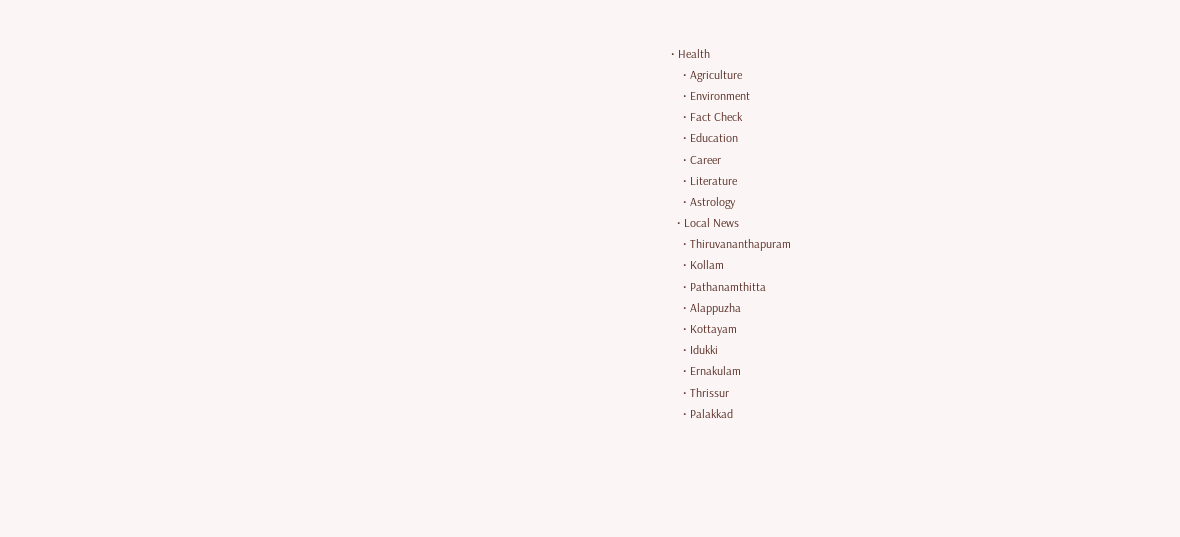• Health
    • Agriculture
    • Environment
    • Fact Check
    • Education
    • Career
    • Literature
    • Astrology
  • Local News
    • Thiruvananthapuram
    • Kollam
    • Pathanamthitta
    • Alappuzha
    • Kottayam
    • Idukki
    • Ernakulam
    • Thrissur
    • Palakkad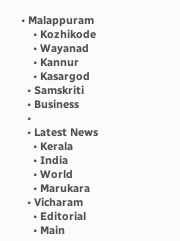• Malappuram
    • Kozhikode
    • Wayanad
    • Kannur
    • Kasargod
  • Samskriti
  • Business
  •
  • Latest News
    • Kerala
    • India
    • World
    • Marukara
  • Vicharam
    • Editorial
    • Main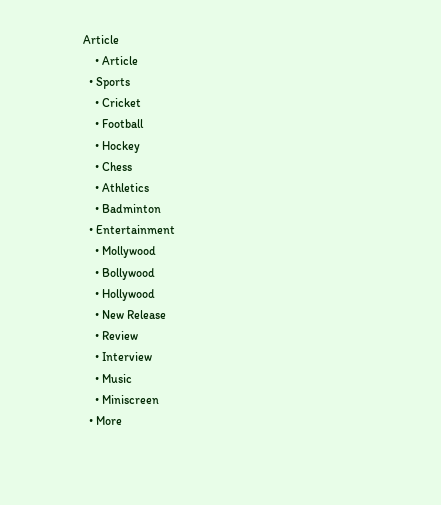Article
    • Article
  • Sports
    • Cricket
    • Football
    • Hockey
    • Chess
    • Athletics
    • Badminton
  • Entertainment
    • Mollywood
    • Bollywood
    • Hollywood
    • New Release
    • Review
    • Interview
    • Music
    • Miniscreen
  • More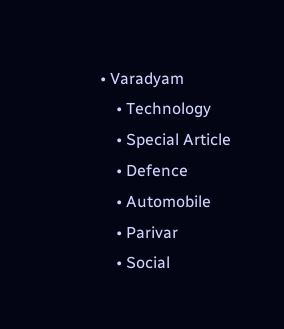• Varadyam
    • Technology
    • Special Article
    • Defence
    • Automobile
    • Parivar
    • Social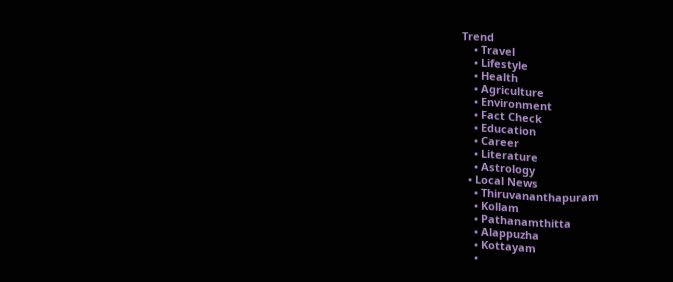Trend
    • Travel
    • Lifestyle
    • Health
    • Agriculture
    • Environment
    • Fact Check
    • Education
    • Career
    • Literature
    • Astrology
  • Local News
    • Thiruvananthapuram
    • Kollam
    • Pathanamthitta
    • Alappuzha
    • Kottayam
    •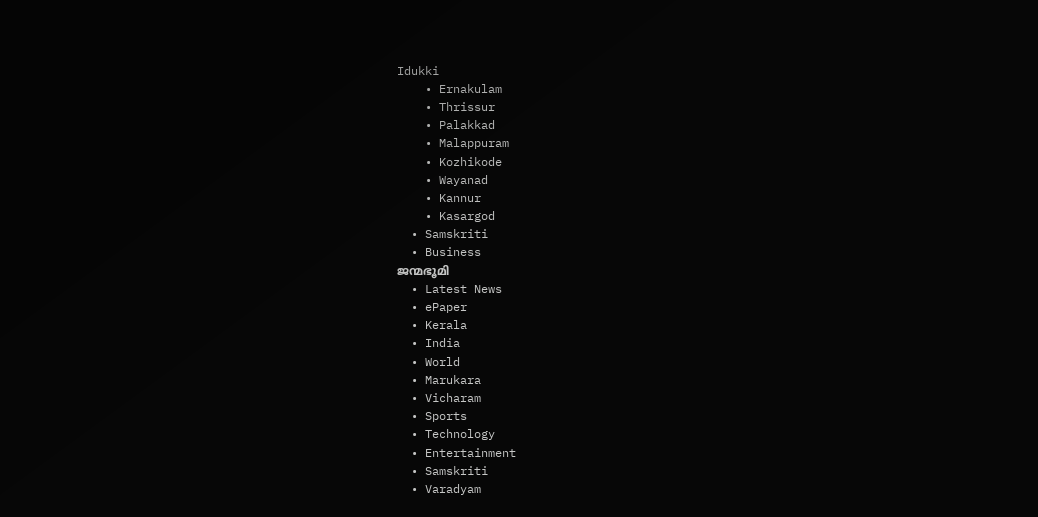Idukki
    • Ernakulam
    • Thrissur
    • Palakkad
    • Malappuram
    • Kozhikode
    • Wayanad
    • Kannur
    • Kasargod
  • Samskriti
  • Business
ജന്മഭൂമി
  • Latest News
  • ePaper
  • Kerala
  • India
  • World
  • Marukara
  • Vicharam
  • Sports
  • Technology
  • Entertainment
  • Samskriti
  • Varadyam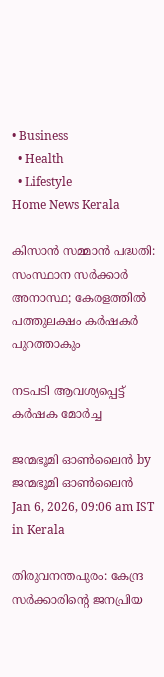• Business
  • Health
  • Lifestyle
Home News Kerala

കിസാന്‍ സമ്മാന്‍ പദ്ധതി: സംസ്ഥാന സര്‍ക്കാര്‍ അനാസ്ഥ; കേരളത്തില്‍ പത്തുലക്ഷം കര്‍ഷകര്‍ പുറത്താകും

നടപടി ആവശ്യപ്പെട്ട് കര്‍ഷക മോര്‍ച്ച

ജന്മഭൂമി ഓണ്‍ലൈന്‍ by ജന്മഭൂമി ഓണ്‍ലൈന്‍
Jan 6, 2026, 09:06 am IST
in Kerala

തിരുവനന്തപുരം: കേന്ദ്ര സര്‍ക്കാരിന്റെ ജനപ്രിയ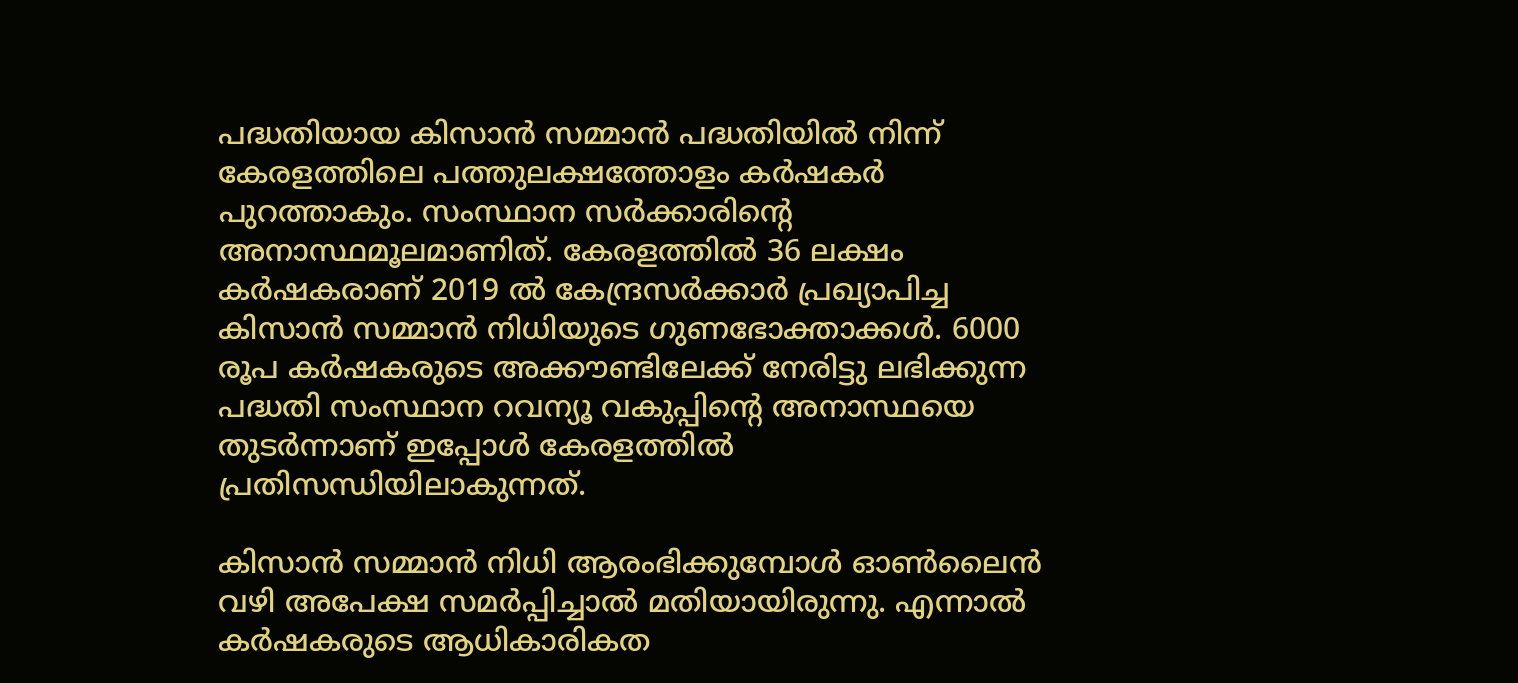പദ്ധതിയായ കിസാന്‍ സമ്മാന്‍ പദ്ധതിയില്‍ നിന്ന് കേരളത്തിലെ പത്തുലക്ഷത്തോളം കര്‍ഷകര്‍ പുറത്താകും. സംസ്ഥാന സര്‍ക്കാരിന്റെ അനാസ്ഥമൂലമാണിത്. കേരളത്തില്‍ 36 ലക്ഷം കര്‍ഷകരാണ് 2019 ല്‍ കേന്ദ്രസര്‍ക്കാര്‍ പ്രഖ്യാപിച്ച കിസാന്‍ സമ്മാന്‍ നിധിയുടെ ഗുണഭോക്താക്കള്‍. 6000 രൂപ കര്‍ഷകരുടെ അക്കൗണ്ടിലേക്ക് നേരിട്ടു ലഭിക്കുന്ന പദ്ധതി സംസ്ഥാന റവന്യൂ വകുപ്പിന്റെ അനാസ്ഥയെ തുടര്‍ന്നാണ് ഇപ്പോള്‍ കേരളത്തില്‍ പ്രതിസന്ധിയിലാകുന്നത്.

കിസാന്‍ സമ്മാന്‍ നിധി ആരംഭിക്കുമ്പോള്‍ ഓണ്‍ലൈന്‍ വഴി അപേക്ഷ സമര്‍പ്പിച്ചാല്‍ മതിയായിരുന്നു. എന്നാല്‍ കര്‍ഷകരുടെ ആധികാരികത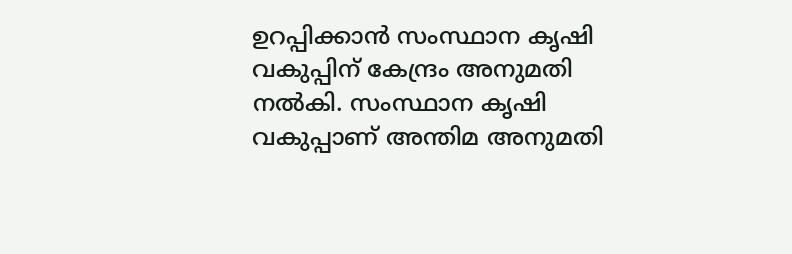ഉറപ്പിക്കാന്‍ സംസ്ഥാന കൃഷി വകുപ്പിന് കേന്ദ്രം അനുമതി നല്‍കി. സംസ്ഥാന കൃഷി വകുപ്പാണ് അന്തിമ അനുമതി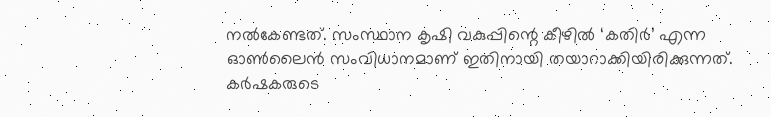നല്‍കേണ്ടത്. സംസ്ഥാന കൃഷി വകുപ്പിന്റെ കീഴില്‍ ‘കതിര്‍’ എന്ന ഓണ്‍ലൈന്‍ സംവിധാനമാണ് ഇതിനായി തയാറാക്കിയിരിക്കുന്നത്. കര്‍ഷകരുടെ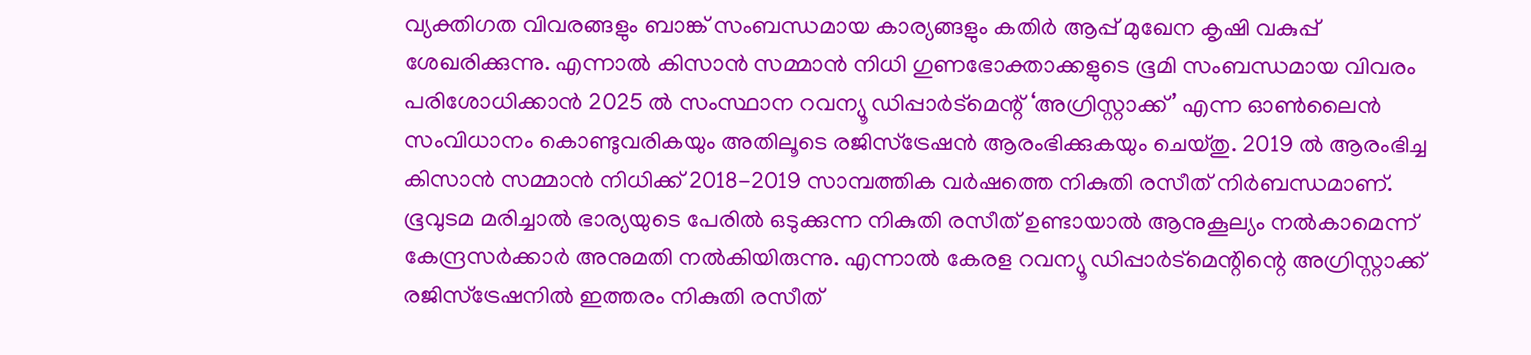വ്യക്തിഗത വിവരങ്ങളും ബാങ്ക് സംബന്ധമായ കാര്യങ്ങളും കതിര്‍ ആപ്പ് മുഖേന കൃഷി വകുപ്പ് ശേഖരിക്കുന്നു. എന്നാല്‍ കിസാന്‍ സമ്മാന്‍ നിധി ഗുണഭോക്താക്കളുടെ ഭൂമി സംബന്ധമായ വിവരം പരിശോധിക്കാന്‍ 2025 ല്‍ സംസ്ഥാന റവന്യൂ ഡിപ്പാര്‍ട്‌മെന്റ് ‘അഗ്രിസ്റ്റാക്ക്’ എന്ന ഓണ്‍ലൈന്‍ സംവിധാനം കൊണ്ടുവരികയും അതിലൂടെ രജിസ്‌ട്രേഷന്‍ ആരംഭിക്കുകയും ചെയ്തു. 2019 ല്‍ ആരംഭിച്ച കിസാന്‍ സമ്മാന്‍ നിധിക്ക് 2018-2019 സാമ്പത്തിക വര്‍ഷത്തെ നികുതി രസീത് നിര്‍ബന്ധമാണ്. ഭൂവുടമ മരിച്ചാല്‍ ഭാര്യയുടെ പേരില്‍ ഒടുക്കുന്ന നികുതി രസീത് ഉണ്ടായാല്‍ ആനുകൂല്യം നല്‍കാമെന്ന് കേന്ദ്രസര്‍ക്കാര്‍ അനുമതി നല്‍കിയിരുന്നു. എന്നാല്‍ കേരള റവന്യൂ ഡിപ്പാര്‍ട്‌മെന്റിന്റെ അഗ്രിസ്റ്റാക്ക് രജിസ്‌ട്രേഷനില്‍ ഇത്തരം നികുതി രസീത്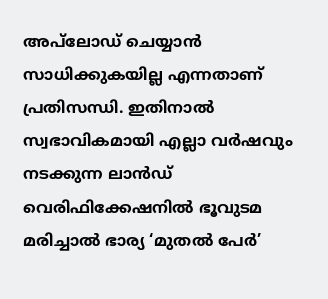അപ്‌ലോഡ് ചെയ്യാന്‍ സാധിക്കുകയില്ല എന്നതാണ് പ്രതിസന്ധി. ഇതിനാല്‍ സ്വഭാവികമായി എല്ലാ വര്‍ഷവും നടക്കുന്ന ലാന്‍ഡ് വെരിഫിക്കേഷനില്‍ ഭൂവുടമ മരിച്ചാല്‍ ഭാര്യ ‘മുതല്‍ പേര്‍’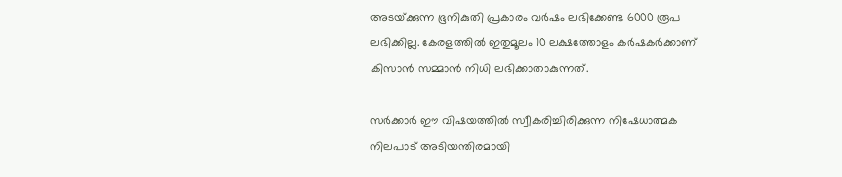അടയ്‌ക്കുന്ന ഭൂനികുതി പ്രകാരം വര്‍ഷം ലഭിക്കേണ്ട 6000 രൂപ ലഭിക്കില്ല. കേരളത്തില്‍ ഇതുമൂലം 10 ലക്ഷത്തോളം കര്‍ഷകര്‍ക്കാണ് കിസാന്‍ സമ്മാന്‍ നിധി ലഭിക്കാതാകുന്നത്.

സര്‍ക്കാര്‍ ഈ വിഷയത്തില്‍ സ്വീകരിച്ചിരിക്കുന്ന നിഷേധാത്മക നിലപാട് അടിയന്തിരമായി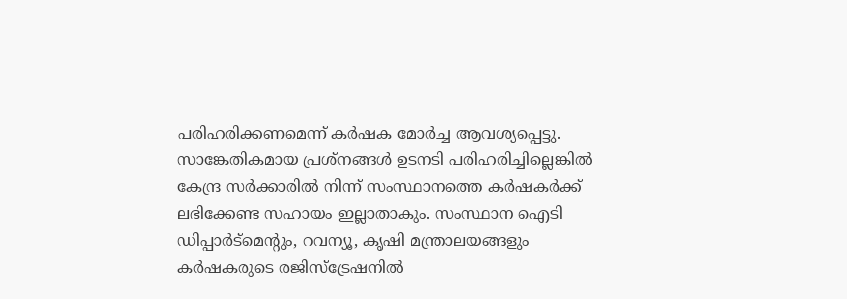പരിഹരിക്കണമെന്ന് കര്‍ഷക മോര്‍ച്ച ആവശ്യപ്പെട്ടു. സാങ്കേതികമായ പ്രശ്‌നങ്ങള്‍ ഉടനടി പരിഹരിച്ചില്ലെങ്കില്‍ കേന്ദ്ര സര്‍ക്കാരില്‍ നിന്ന് സംസ്ഥാനത്തെ കര്‍ഷകര്‍ക്ക് ലഭിക്കേണ്ട സഹായം ഇല്ലാതാകും. സംസ്ഥാന ഐടി ഡിപ്പാര്‍ട്‌മെന്റും, റവന്യൂ, കൃഷി മന്ത്രാലയങ്ങളും കര്‍ഷകരുടെ രജിസ്‌ട്രേഷനില്‍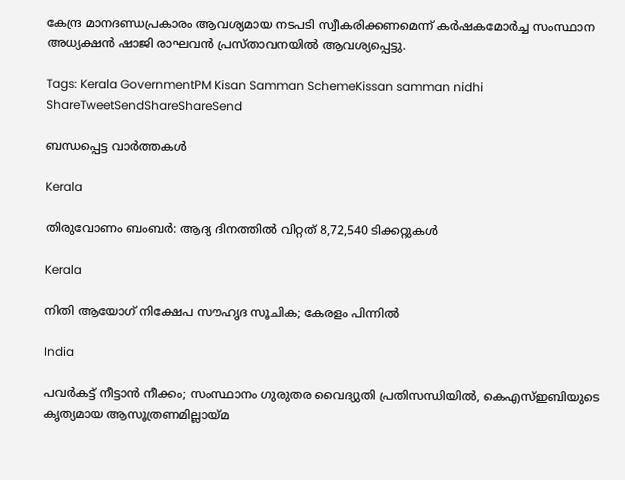കേന്ദ്ര മാനദണ്ഡപ്രകാരം ആവശ്യമായ നടപടി സ്വീകരിക്കണമെന്ന് കര്‍ഷകമോര്‍ച്ച സംസ്ഥാന അധ്യക്ഷന്‍ ഷാജി രാഘവന്‍ പ്രസ്താവനയില്‍ ആവശ്യപ്പെട്ടു.

Tags: Kerala GovernmentPM Kisan Samman SchemeKissan samman nidhi
ShareTweetSendShareShareSend

ബന്ധപ്പെട്ട വാര്‍ത്തകള്‍

Kerala

തിരുവോണം ബംബര്‍: ആദ്യ ദിനത്തില്‍ വിറ്റത് 8,72,540 ടിക്കറ്റുകള്‍

Kerala

നിതി ആയോഗ് നിക്ഷേപ സൗഹൃദ സൂചിക; കേരളം പിന്നില്‍

India

പവര്‍കട്ട് നീട്ടാന്‍ നീക്കം; സംസ്ഥാനം ഗുരുതര വൈദ്യുതി പ്രതിസന്ധിയില്‍, കെഎസ്ഇബിയുടെ കൃത്യമായ ആസൂത്രണമില്ലായ്‌മ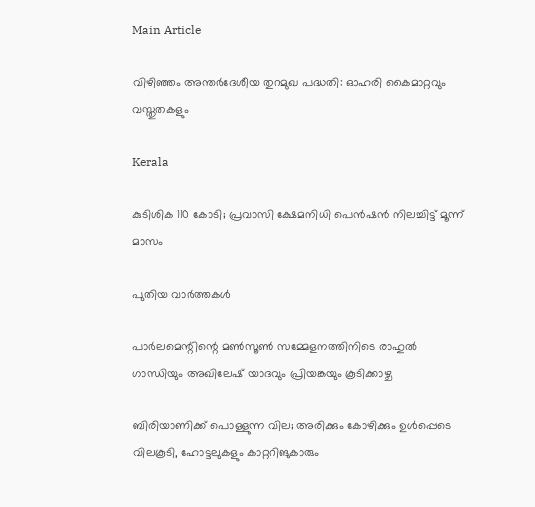Main Article

വിഴിഞ്ഞം അന്തര്‍ദേശീയ തുറമുഖ പദ്ധതി: ഓഹരി കൈമാറ്റവും വസ്തുതകളും

Kerala

കുടിശിക 110 കോടി; പ്രവാസി ക്ഷേമനിധി പെന്‍ഷന്‍ നിലച്ചിട്ട് മൂന്ന് മാസം

പുതിയ വാര്‍ത്തകള്‍

പാർലമെന്റിന്റെ മൺസൂൺ സമ്മേളനത്തിനിടെ രാഹുൽ ഗാന്ധിയും അഖിലേഷ് യാദവും പ്രിയങ്കയും കൂടിക്കാഴ്ച

ബിരിയാണിക്ക് പൊള്ളുന്ന വില; അരിക്കും കോഴിക്കും ഉള്‍പ്പെടെ വിലകൂടി, ഹോട്ടലുകളും കാറ്ററിങുകാരും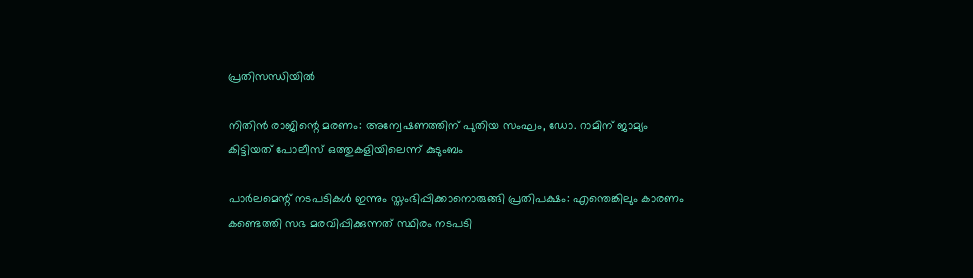പ്രതിസന്ധിയില്‍

നിതിൻ രാജിന്റെ മരണം: അന്വേഷണത്തിന് പുതിയ സംഘം, ഡോ. റാമിന് ജാമ്യം കിട്ടിയത് പോലീസ് ഒത്തുകളിയിലെന്ന് കുടുംബം

പാർലമെന്റ് നടപടികൾ ഇന്നും സ്തംഭിപ്പിക്കാനൊരുങ്ങി പ്രതിപക്ഷം: എന്തെങ്കിലും കാരണം കണ്ടെത്തി സഭ മരവിപ്പിക്കുന്നത് സ്ഥിരം നടപടി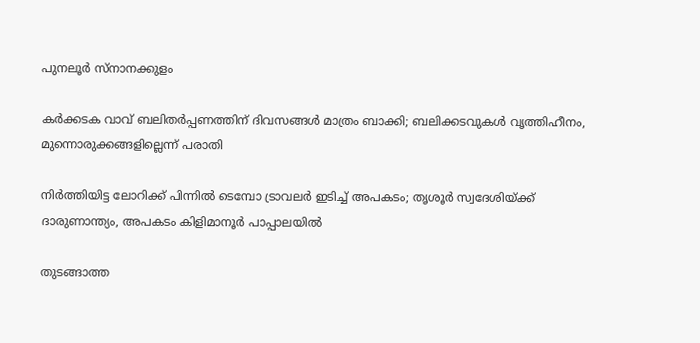പുനലൂർ സ്നാനക്കുളം

കര്‍ക്കടക വാവ് ബലിതര്‍പ്പണത്തിന് ദിവസങ്ങള്‍ മാത്രം ബാക്കി; ബലിക്കടവുകള്‍ വൃത്തിഹീനം, മുന്നൊരുക്കങ്ങളില്ലെന്ന് പരാതി

നിർത്തിയിട്ട ലോറിക്ക് പിന്നിൽ ടെമ്പോ ട്രാവലർ ഇടിച്ച് അപകടം; തൃശൂർ സ്വദേശിയ്‌ക്ക് ദാരുണാന്ത്യം, അപകടം കിളിമാനൂർ പാപ്പാലയിൽ

തുടങ്ങാത്ത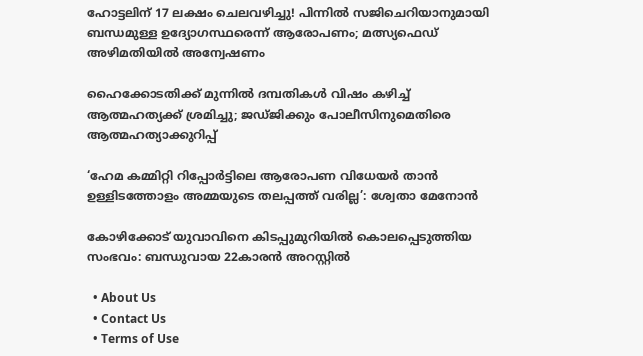ഹോട്ടലിന് 17 ലക്ഷം ചെലവഴിച്ചു! പിന്നിൽ സജിചെറിയാനുമായി ബന്ധമുള്ള ഉദ്യോഗസ്ഥരെന്ന് ആരോപണം; മത്സ്യഫെഡ് അഴിമതിയിൽ അന്വേഷണം

ഹൈക്കോടതിക്ക് മുന്നിൽ ദമ്പതികൾ വിഷം കഴിച്ച് ആത്മഹത്യക്ക് ശ്രമിച്ചു; ജഡ്ജിക്കും പോലീസിനുമെതിരെ ആത്മഹത്യാക്കുറിപ്പ്

‘ഹേമ കമ്മിറ്റി റിപ്പോർട്ടിലെ ആരോപണ വിധേയർ താൻ ഉള്ളിടത്തോളം അമ്മയുടെ തലപ്പത്ത് വരില്ല’: ശ്വേതാ മേനോൻ

കോഴിക്കോട് യുവാവിനെ കിടപ്പുമുറിയിൽ കൊലപ്പെടുത്തിയ സംഭവം: ബന്ധുവായ 22കാരൻ അറസ്റ്റിൽ

  • About Us
  • Contact Us
  • Terms of Use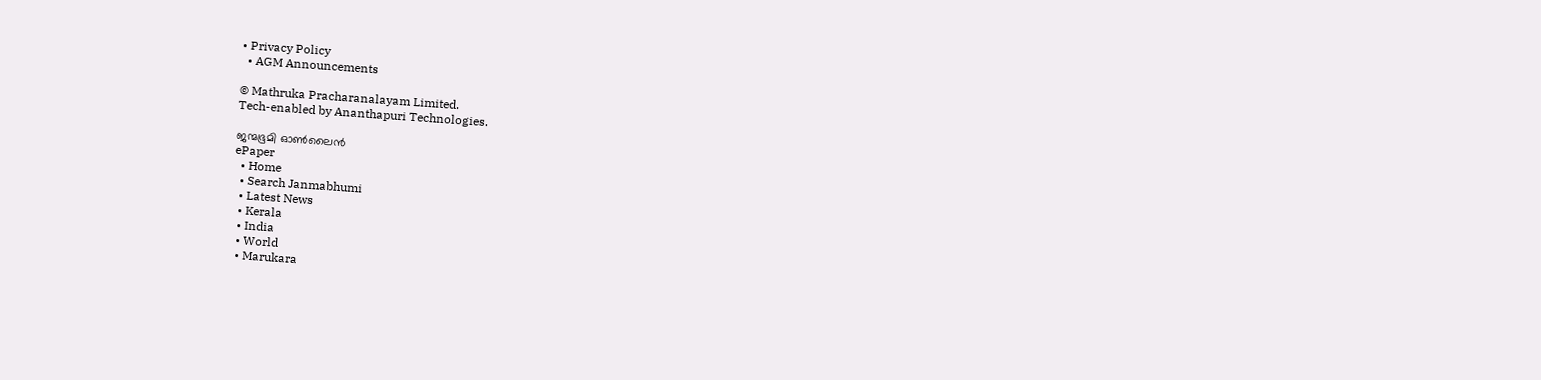• Privacy Policy
  • AGM Announcements

© Mathruka Pracharanalayam Limited.
Tech-enabled by Ananthapuri Technologies.

ജന്മഭൂമി ഓണ്‍ലൈന്‍
ePaper
  • Home
  • Search Janmabhumi
  • Latest News
  • Kerala
  • India
  • World
  • Marukara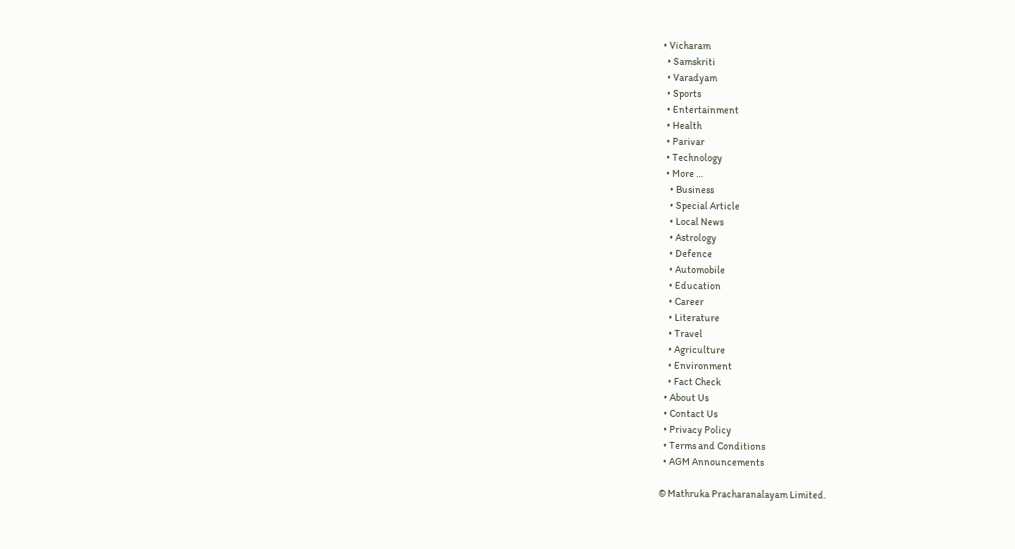• Vicharam
  • Samskriti
  • Varadyam
  • Sports
  • Entertainment
  • Health
  • Parivar
  • Technology
  • More …
    • Business
    • Special Article
    • Local News
    • Astrology
    • Defence
    • Automobile
    • Education
    • Career
    • Literature
    • Travel
    • Agriculture
    • Environment
    • Fact Check
  • About Us
  • Contact Us
  • Privacy Policy
  • Terms and Conditions
  • AGM Announcements

© Mathruka Pracharanalayam Limited.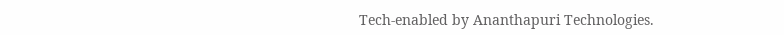Tech-enabled by Ananthapuri Technologies.